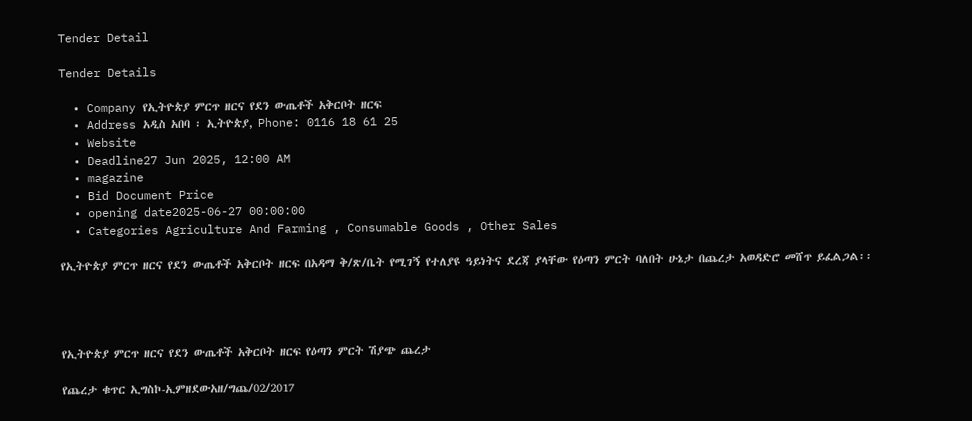Tender Detail

Tender Details

  • Company የኢትዮጵያ ምርጥ ዘርና የደን ውጤቶች አቅርቦት ዘርፍ
  • Address አዲስ አበባ ፡ ኢትዮጵያ, Phone: 0116 18 61 25
  • Website
  • Deadline27 Jun 2025, 12:00 AM
  • magazine
  • Bid Document Price
  • opening date2025-06-27 00:00:00
  • Categories Agriculture And Farming , Consumable Goods , Other Sales

የኢትዮጵያ ምርጥ ዘርና የደን ውጤቶች አቅርቦት ዘርፍ በአዳማ ቅ/ጽ/ቤት የሚገኝ የተለያዩ ዓይነትና ደረጃ ያላቸው የዕጣን ምርት ባለበት ሁኔታ በጨረታ አወዳድሮ መሸጥ ይፈልጋል፡፡




የኢትዮጵያ ምርጥ ዘርና የደን ውጤቶች አቅርቦት ዘርፍ የዕጣን ምርት ሽያጭ ጨረታ

የጨረታ ቁጥር ኢግስኮ-ኢምዘደውአዘ/ግጨ/02/2017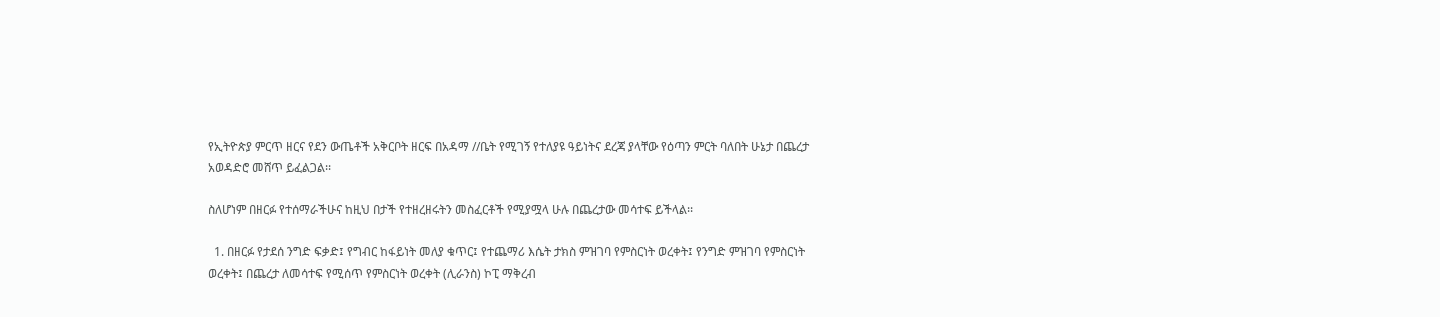የኢትዮጵያ ምርጥ ዘርና የደን ውጤቶች አቅርቦት ዘርፍ በአዳማ //ቤት የሚገኝ የተለያዩ ዓይነትና ደረጃ ያላቸው የዕጣን ምርት ባለበት ሁኔታ በጨረታ አወዳድሮ መሸጥ ይፈልጋል፡፡

ስለሆነም በዘርፉ የተሰማራችሁና ከዚህ በታች የተዘረዘሩትን መስፈርቶች የሚያሟላ ሁሉ በጨረታው መሳተፍ ይችላል፡፡

  1. በዘርፉ የታደሰ ንግድ ፍቃድ፤ የግብር ከፋይነት መለያ ቁጥር፤ የተጨማሪ እሴት ታክስ ምዝገባ የምስርነት ወረቀት፤ የንግድ ምዝገባ የምስርነት ወረቀት፤ በጨረታ ለመሳተፍ የሚሰጥ የምስርነት ወረቀት (ሊራንስ) ኮፒ ማቅረብ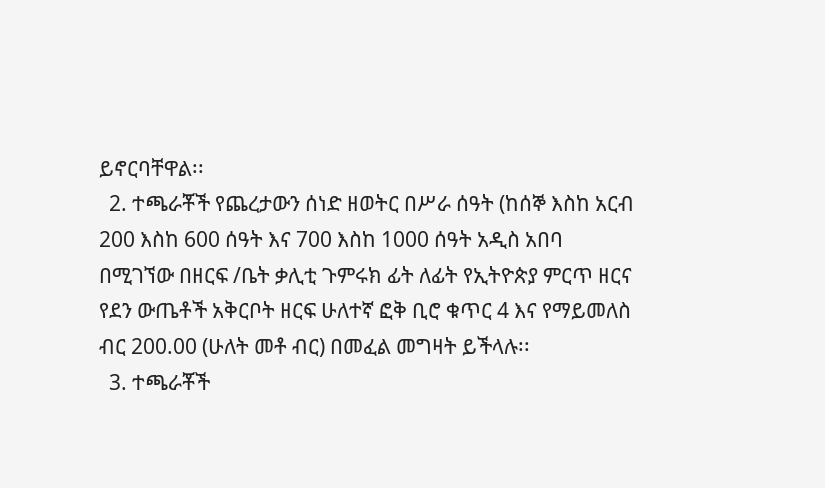ይኖርባቸዋል፡፡
  2. ተጫራቾች የጨረታውን ሰነድ ዘወትር በሥራ ሰዓት (ከሰኞ እስከ አርብ 200 እስከ 600 ሰዓት እና 700 እስከ 1000 ሰዓት አዲስ አበባ በሚገኘው በዘርፍ /ቤት ቃሊቲ ጉምሩክ ፊት ለፊት የኢትዮጵያ ምርጥ ዘርና የደን ውጤቶች አቅርቦት ዘርፍ ሁለተኛ ፎቅ ቢሮ ቁጥር 4 እና የማይመለስ ብር 200.00 (ሁለት መቶ ብር) በመፈል መግዛት ይችላሉ፡፡
  3. ተጫራቾች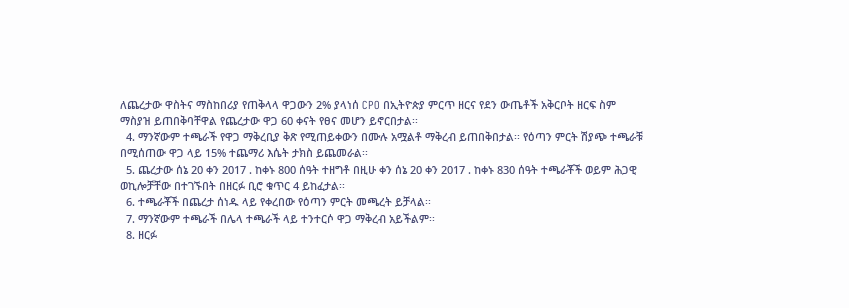ለጨረታው ዋስትና ማስከበሪያ የጠቅላላ ዋጋውን 2% ያላነሰ CPO በኢትዮጵያ ምርጥ ዘርና የደን ውጤቶች አቅርቦት ዘርፍ ስም ማስያዝ ይጠበቅባቸዋል የጨረታው ዋጋ 60 ቀናት የፀና መሆን ይኖርበታል፡፡
  4. ማንኛውም ተጫራች የዋጋ ማቅረቢያ ቅጽ የሚጠይቀውን በሙሉ አሟልቶ ማቅረብ ይጠበቅበታል፡፡ የዕጣን ምርት ሽያጭ ተጫራቹ በሚሰጠው ዋጋ ላይ 15% ተጨማሪ እሴት ታክስ ይጨመራል፡፡
  5. ጨረታው ሰኔ 20 ቀን 2017 . ከቀኑ 800 ሰዓት ተዘግቶ በዚሁ ቀን ሰኔ 20 ቀን 2017 . ከቀኑ 830 ሰዓት ተጫራቾች ወይም ሕጋዊ ወኪሎቻቸው በተገኙበት በዘርፉ ቢሮ ቁጥር 4 ይከፈታል፡፡
  6. ተጫራቾች በጨረታ ሰነዱ ላይ የቀረበው የዕጣን ምርት መጫረት ይቻላል፡፡
  7. ማንኛውም ተጫራች በሌላ ተጫራች ላይ ተንተርሶ ዋጋ ማቅረብ አይችልም፡፡
  8. ዘርፉ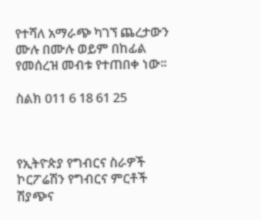የተሻለ አማራጭ ካገኘ ጨረታውን ሙሉ በሙሉ ወይም በከፊል የመሰረዝ መብቱ የተጠበቀ ነው፡፡

ስልክ 011 6 18 61 25



የኢትዮጵያ የግብርና ስራዎች ኮርፖሬሽን የግብርና ምርቶች ሽያጭና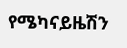የሜካናይዜሽን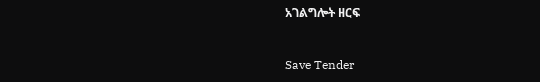አገልግሎት ዘርፍ



Save Tender